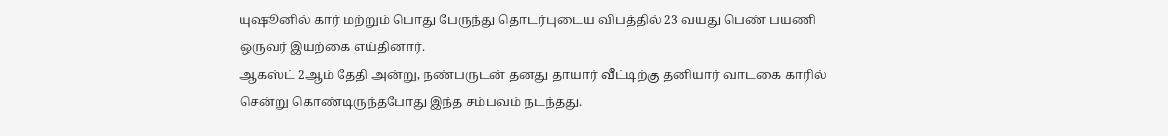யுஷூனில் கார் மற்றும் பொது பேருந்து தொடர்புடைய விபத்தில் 23 வயது பெண் பயணி ஒருவர் இயற்கை எய்தினார்.
ஆகஸ்ட் 2ஆம் தேதி அன்று, நண்பருடன் தனது தாயார் வீட்டிற்கு தனியார் வாடகை காரில் சென்று கொண்டிருந்தபோது இந்த சம்பவம் நடந்தது.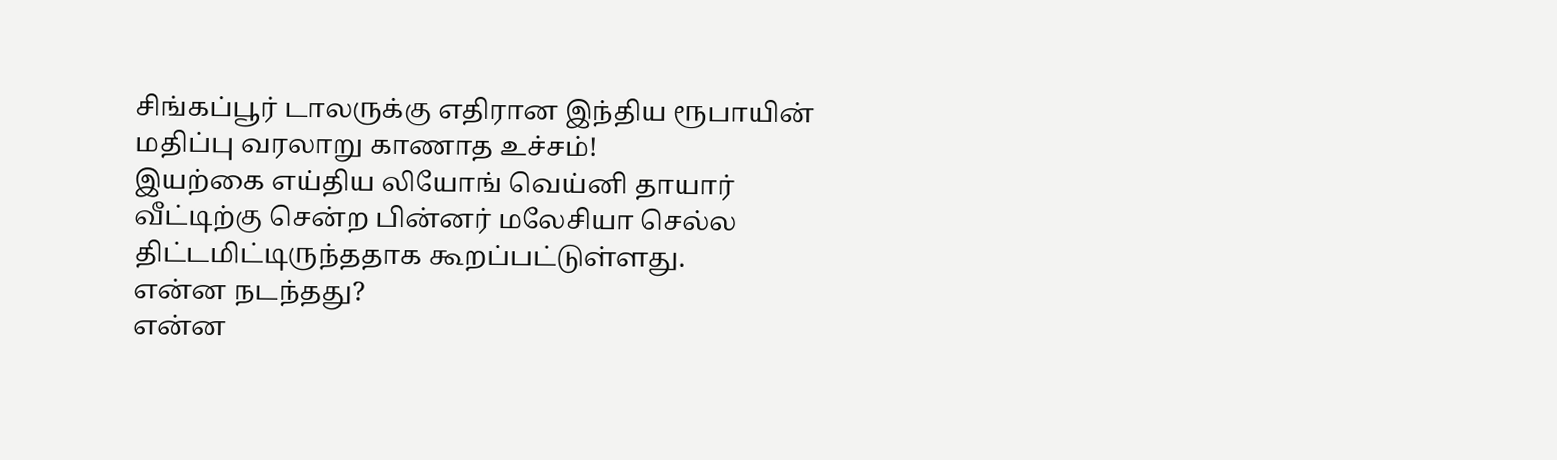சிங்கப்பூர் டாலருக்கு எதிரான இந்திய ரூபாயின் மதிப்பு வரலாறு காணாத உச்சம்!
இயற்கை எய்திய லியோங் வெய்னி தாயார் வீட்டிற்கு சென்ற பின்னர் மலேசியா செல்ல திட்டமிட்டிருந்ததாக கூறப்பட்டுள்ளது.
என்ன நடந்தது?
என்ன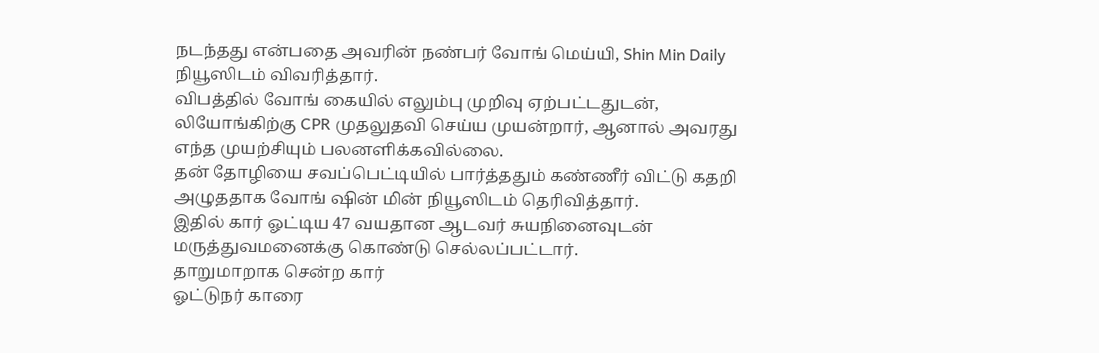நடந்தது என்பதை அவரின் நண்பர் வோங் மெய்யி, Shin Min Daily நியூஸிடம் விவரித்தார்.
விபத்தில் வோங் கையில் எலும்பு முறிவு ஏற்பட்டதுடன், லியோங்கிற்கு CPR முதலுதவி செய்ய முயன்றார், ஆனால் அவரது எந்த முயற்சியும் பலனளிக்கவில்லை.
தன் தோழியை சவப்பெட்டியில் பார்த்ததும் கண்ணீர் விட்டு கதறி அழுததாக வோங் ஷின் மின் நியூஸிடம் தெரிவித்தார்.
இதில் கார் ஓட்டிய 47 வயதான ஆடவர் சுயநினைவுடன் மருத்துவமனைக்கு கொண்டு செல்லப்பட்டார்.
தாறுமாறாக சென்ற கார்
ஓட்டுநர் காரை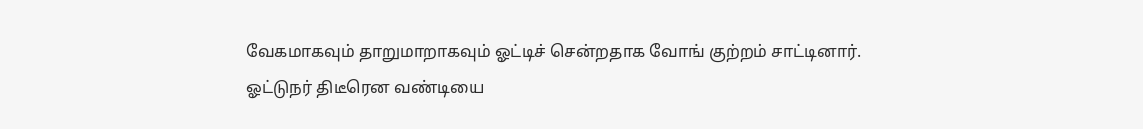வேகமாகவும் தாறுமாறாகவும் ஓட்டிச் சென்றதாக வோங் குற்றம் சாட்டினார்.
ஓட்டுநர் திடீரென வண்டியை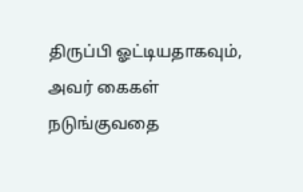திருப்பி ஓட்டியதாகவும், அவர் கைகள் நடுங்குவதை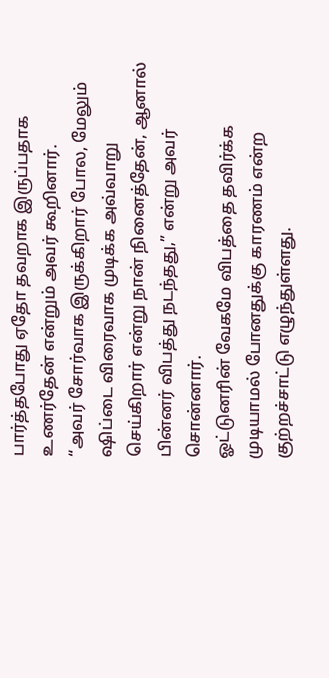பார்த்தபோது ஏதோ தவறாக இருப்பதாக உணர்தேன் என்றும் அவர் கூறினார்.
“அவர் சோர்வாக இருக்கிறார் போல, மேலும் ஷிப்டை விரைவாக முடிக்க அவ்வாறு செய்கிறார் என்று நான் நினைத்தேன், ஆனால் பின்னர் விபத்து நடந்தது,” என்று அவர் சொன்னார்.
ஓட்டுனரின் வேகமே விபத்தை தவிர்க்க முடியாமல் போனதுக்கு காரணம் என்ற குற்றச்சாட்டு எழுந்துள்ளது.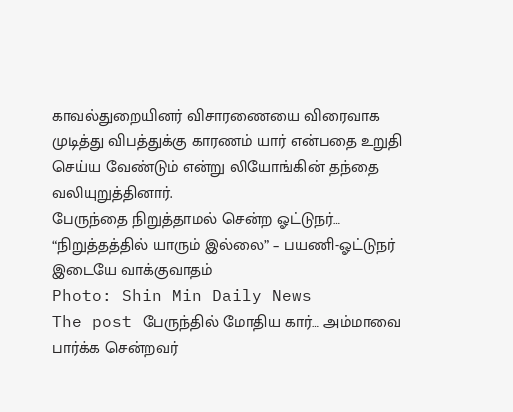காவல்துறையினர் விசாரணையை விரைவாக முடித்து விபத்துக்கு காரணம் யார் என்பதை உறுதி செய்ய வேண்டும் என்று லியோங்கின் தந்தை வலியுறுத்தினார்.
பேருந்தை நிறுத்தாமல் சென்ற ஓட்டுநர்… “நிறுத்தத்தில் யாரும் இல்லை” – பயணி-ஓட்டுநர் இடையே வாக்குவாதம்
Photo: Shin Min Daily News
The post பேருந்தில் மோதிய கார்… அம்மாவை பார்க்க சென்றவர்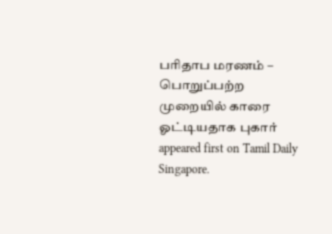பரிதாப மரணம் – பொறுப்பற்ற முறையில் காரை ஓட்டியதாக புகார் appeared first on Tamil Daily Singapore.